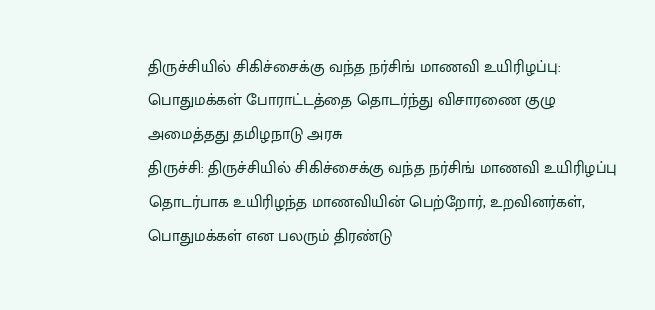திருச்சியில் சிகிச்சைக்கு வந்த நர்சிங் மாணவி உயிரிழப்பு: பொதுமக்கள் போராட்டத்தை தொடர்ந்து விசாரணை குழு அமைத்தது தமிழநாடு அரசு
திருச்சி: திருச்சியில் சிகிச்சைக்கு வந்த நர்சிங் மாணவி உயிரிழப்பு தொடர்பாக உயிரிழந்த மாணவியின் பெற்றோர், உறவினர்கள், பொதுமக்கள் என பலரும் திரண்டு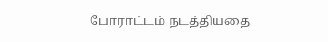போராட்டம் நடத்தியதை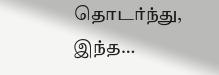தொடர்ந்து, இந்த…